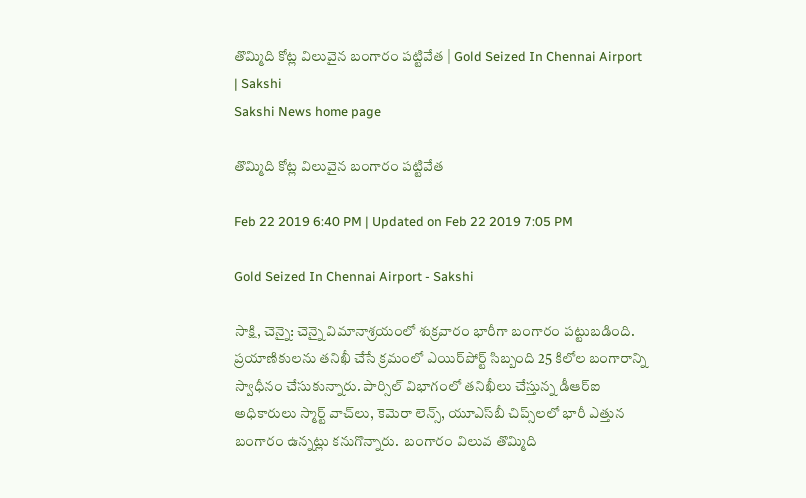తొమ్మిది కోట్ల విలువైన బంగారం పట్టివేత | Gold Seized In Chennai Airport | Sakshi
Sakshi News home page

తొమ్మిది కోట్ల విలువైన బంగారం పట్టివేత

Feb 22 2019 6:40 PM | Updated on Feb 22 2019 7:05 PM

Gold Seized In Chennai Airport - Sakshi

సాక్షి, చెన్నై: చెన్నై విమానాశ్రయంలో శుక్రవారం భారీగా బంగారం పట్టుబడింది. ప్రయాణికులను తనిఖీ చేసే క్రమంలో ఎయిర్‌పోర్ట్‌ సిబ్బంది 25 కిలోల బంగారాన్ని స్వాధీనం చేసుకున్నారు. పార్సిల్‌ విభాగంలో తనిఖీలు చేస్తున్న డీఆర్‌ఐ అధికారులు స్మార్ట్ వాచ్‌లు, కెమెరా లెన్స్‌, యూఎస్‌బీ చిప్స్‌లలో భారీ ఎత్తున బంగారం ఉన్నట్లు కనుగొన్నారు.  బంగారం విలువ తొమ్మిది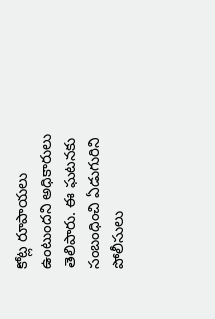కోట్ల రూపాయలు ఉంటుందని అధికారులు తెలిపారు. ఈ ఘటనకు సంబంధించి ఏడుగురిని పోలీసులు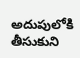అదుపులోకి తీసుకుని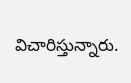విచారిస్తున్నారు.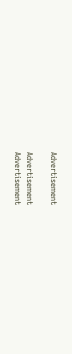Advertisement

Advertisement
Advertisement